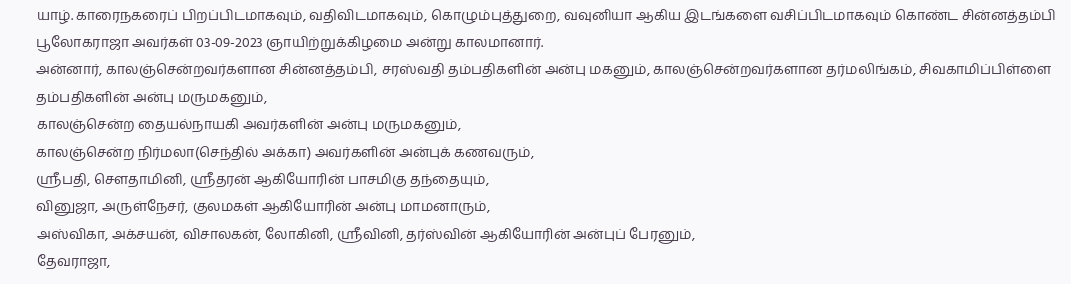யாழ். காரைநகரைப் பிறப்பிடமாகவும், வதிவிடமாகவும், கொழும்புத்துறை, வவுனியா ஆகிய இடங்களை வசிப்பிடமாகவும் கொண்ட சின்னத்தம்பி பூலோகராஜா அவர்கள் 03-09-2023 ஞாயிற்றுக்கிழமை அன்று காலமானார்.
அன்னார், காலஞ்சென்றவர்களான சின்னத்தம்பி, சரஸ்வதி தம்பதிகளின் அன்பு மகனும், காலஞ்சென்றவர்களான தர்மலிங்கம், சிவகாமிப்பிள்ளை தம்பதிகளின் அன்பு மருமகனும்,
காலஞ்சென்ற தையல்நாயகி அவர்களின் அன்பு மருமகனும்,
காலஞ்சென்ற நிர்மலா(செந்தில் அக்கா) அவர்களின் அன்புக் கணவரும்,
ஸ்ரீபதி, சௌதாமினி, ஸ்ரீதரன் ஆகியோரின் பாசமிகு தந்தையும்,
வினுஜா, அருள்நேசர், குலமகள் ஆகியோரின் அன்பு மாமனாரும்,
அஸ்விகா, அக்சயன், விசாலகன், லோகினி, ஸ்ரீவினி, தர்ஸ்வின் ஆகியோரின் அன்புப் பேரனும்,
தேவராஜா,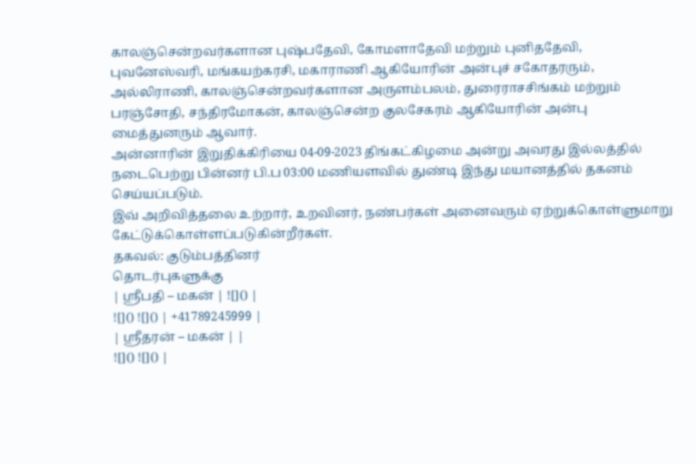காலஞ்சென்றவர்களான புஷ்பதேவி, கோமளாதேவி மற்றும் புனிததேவி, புவனேஸ்வரி, மங்கயற்கரசி, மகாராணி ஆகியோரின் அன்புச் சகோதரரும்,
அல்லிராணி, காலஞ்சென்றவர்களான அருளம்பலம், துரைராசசிங்கம் மற்றும் பரஞ்சோதி, சந்திரமோகன், காலஞ்சென்ற குலசேகரம் ஆகியோரின் அன்பு மைத்துனரும் ஆவார்.
அன்னாரின் இறுதிக்கிரியை 04-09-2023 திங்கட்கிழமை அன்று அவரது இல்லத்தில் நடைபெற்று பின்னர் பி.ப 03:00 மணியளவில் துண்டி இந்து மயானத்தில் தகனம் செய்யப்படும்.
இவ் அறிவித்தலை உற்றார், உறவினர், நண்பர்கள் அனைவரும் ஏற்றுக்கொள்ளுமாறு கேட்டுக்கொள்ளப்படுகின்றீர்கள்.
தகவல்: குடும்பத்தினர்
தொடர்புகளுக்கு
| ஸ்ரீபதி – மகன் | ![]() |
![]() ![]() | +41789245999 |
| ஶ்ரீதரன் – மகன் | |
![]() ![]() |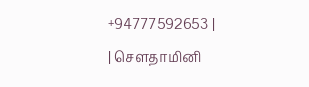+94777592653 |
| சௌதாமினி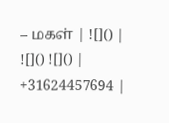– மகள் | ![]() |
![]() ![]() | +31624457694 |